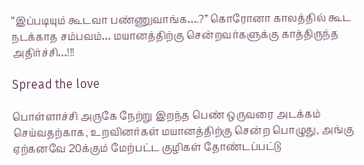“இப்படியும் கூடவா பண்ணுவாங்க….?” கொரோனா காலத்தில் கூட நடக்காத சம்பவம்… மயானத்திற்கு சென்றவர்களுக்கு காத்திருந்த அதிர்ச்சி…!!!

Spread the love

பொள்ளாச்சி அருகே நேற்று இறந்த பெண் ஒருவரை அடக்கம் செய்வதற்காக, உறவினர்கள் மயானத்திற்கு சென்ற பொழுது, அங்கு ஏற்கனவே 20க்கும் மேற்பட்ட குழிகள் தோண்டப்பட்டு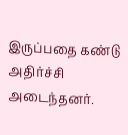இருப்பதை கண்டு அதிர்ச்சி அடைந்தனர்.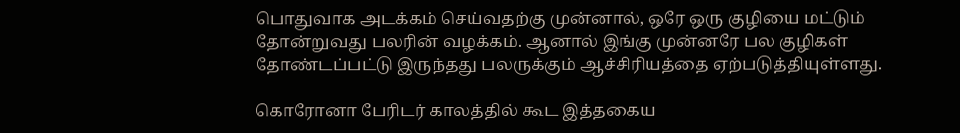பொதுவாக அடக்கம் செய்வதற்கு முன்னால், ஒரே ஒரு குழியை மட்டும் தோன்றுவது பலரின் வழக்கம். ஆனால் இங்கு முன்னரே பல குழிகள் தோண்டப்பட்டு இருந்தது பலருக்கும் ஆச்சிரியத்தை ஏற்படுத்தியுள்ளது.

கொரோனா பேரிடர் காலத்தில் கூட இத்தகைய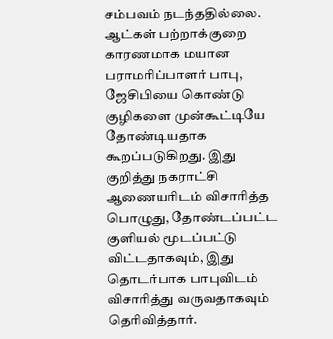சம்பவம் நடந்ததில்லை. ஆட்கள் பற்றாக்குறை காரணமாக மயான பராமரிப்பாளர் பாபு, ஜேசிபியை கொண்டு குழிகளை முன்கூட்டியே தோண்டியதாக கூறப்படுகிறது. இது குறித்து நகராட்சி ஆணையரிடம் விசாரித்த பொழுது, தோண்டப்பட்ட குளியல் மூடப்பட்டு விட்டதாகவும், இது தொடர்பாக பாபுவிடம் விசாரித்து வருவதாகவும் தெரிவித்தார்.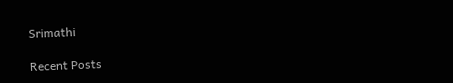Srimathi

Recent Posts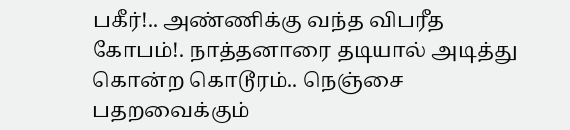பகீர்!.. அண்ணிக்கு வந்த விபரீத கோபம்!. நாத்தனாரை தடியால் அடித்து கொன்ற கொடூரம்.. நெஞ்சை பதறவைக்கும்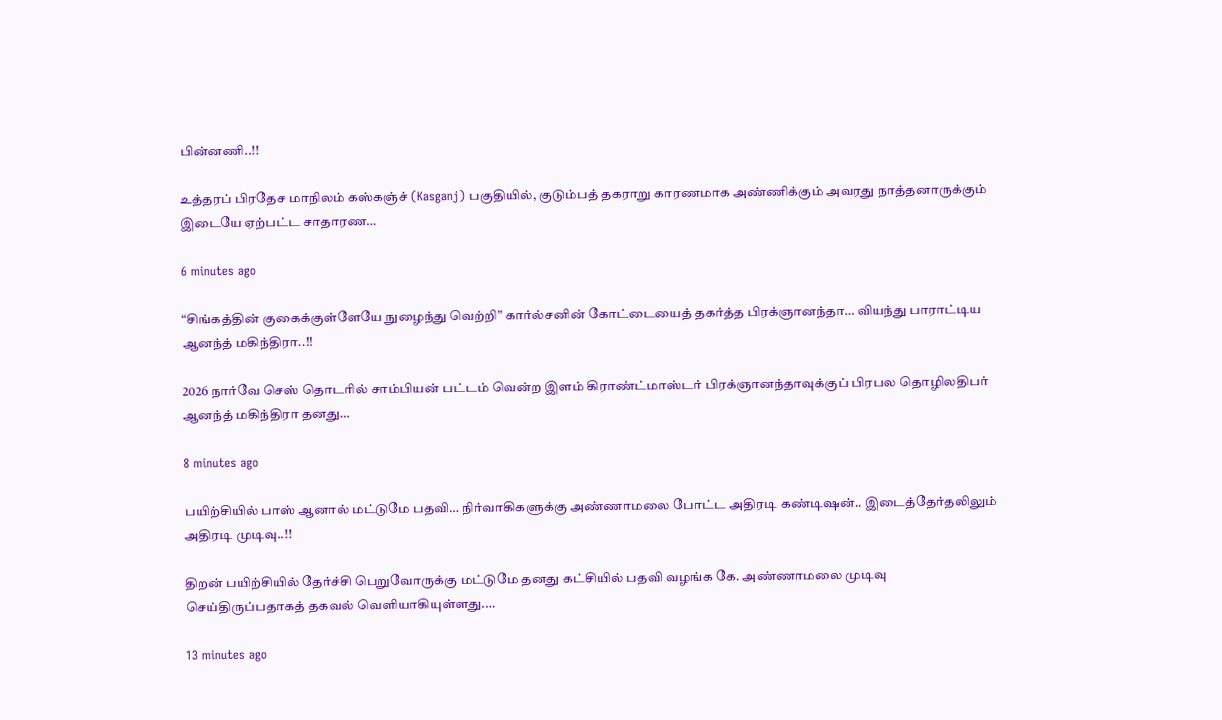பின்னணி..!!

உத்தரப் பிரதேச மாநிலம் கஸ்கஞ்ச் (Kasganj) பகுதியில், குடும்பத் தகராறு காரணமாக அண்ணிக்கும் அவரது நாத்தனாருக்கும் இடையே ஏற்பட்ட சாதாரண…

6 minutes ago

“சிங்கத்தின் குகைக்குள்ளேயே நுழைந்து வெற்றி” கார்ல்சனின் கோட்டையைத் தகர்த்த பிரக்ஞானந்தா… வியந்து பாராட்டிய ஆனந்த் மகிந்திரா..!!

2026 நார்வே செஸ் தொடரில் சாம்பியன் பட்டம் வென்ற இளம் கிராண்ட்மாஸ்டர் பிரக்ஞானந்தாவுக்குப் பிரபல தொழிலதிபர் ஆனந்த் மகிந்திரா தனது…

8 minutes ago

பயிற்சியில் பாஸ் ஆனால் மட்டுமே பதவி… நிர்வாகிகளுக்கு அண்ணாமலை போட்ட அதிரடி கண்டிஷன்.. இடைத்தேர்தலிலும் அதிரடி முடிவு..!!

திறன் பயிற்சியில் தேர்ச்சி பெறுவோருக்கு மட்டுமே தனது கட்சியில் பதவி வழங்க கே. அண்ணாமலை முடிவு செய்திருப்பதாகத் தகவல் வெளியாகியுள்ளது.…

13 minutes ago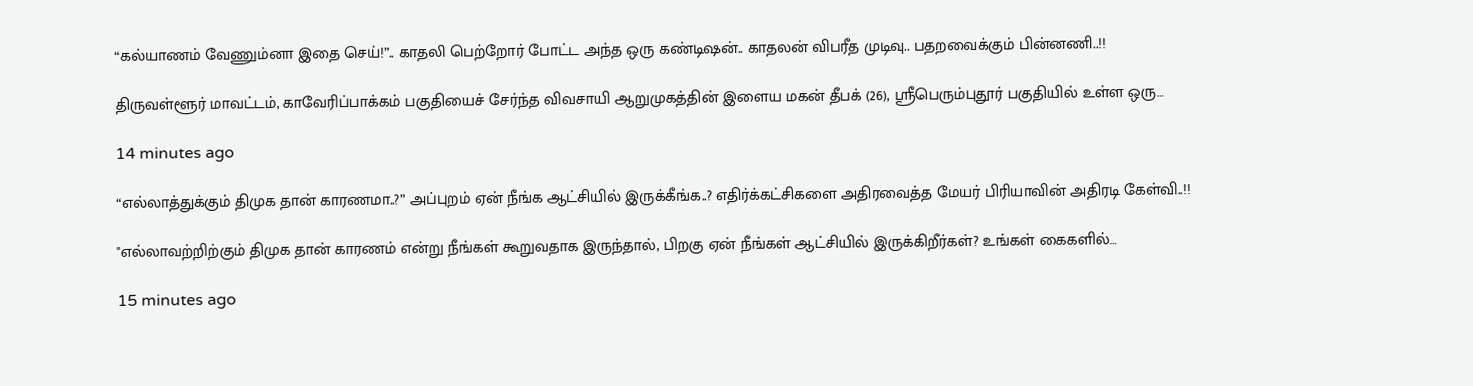“கல்யாணம் வேணும்னா இதை செய்!”.. காதலி பெற்றோர் போட்ட அந்த ஒரு கண்டிஷன்.. காதலன் விபரீத முடிவு.. பதறவைக்கும் பின்னணி..!!

திருவள்ளூர் மாவட்டம், காவேரிப்பாக்கம் பகுதியைச் சேர்ந்த விவசாயி ஆறுமுகத்தின் இளைய மகன் தீபக் (26), ஸ்ரீபெரும்புதூர் பகுதியில் உள்ள ஒரு…

14 minutes ago

“எல்லாத்துக்கும் திமுக தான் காரணமா..?” அப்புறம் ஏன் நீங்க ஆட்சியில் இருக்கீங்க..? எதிர்க்கட்சிகளை அதிரவைத்த மேயர் பிரியாவின் அதிரடி கேள்வி..!!

"எல்லாவற்றிற்கும் திமுக தான் காரணம் என்று நீங்கள் கூறுவதாக இருந்தால், பிறகு ஏன் நீங்கள் ஆட்சியில் இருக்கிறீர்கள்? உங்கள் கைகளில்…

15 minutes ago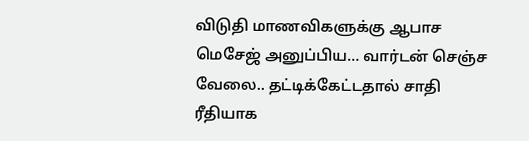விடுதி மாணவிகளுக்கு ஆபாச மெசேஜ் அனுப்பிய… வார்டன் செஞ்ச வேலை.. தட்டிக்கேட்டதால் சாதி ரீதியாக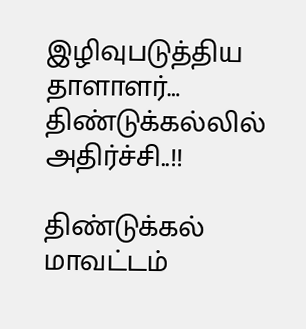இழிவுபடுத்திய தாளாளர்… திண்டுக்கல்லில் அதிர்ச்சி..!!

திண்டுக்கல் மாவட்டம்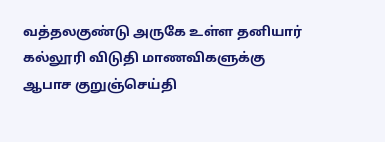வத்தலகுண்டு அருகே உள்ள தனியார் கல்லூரி விடுதி மாணவிகளுக்கு ஆபாச குறுஞ்செய்தி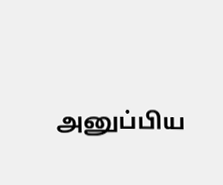அனுப்பிய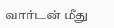வார்டன் மீது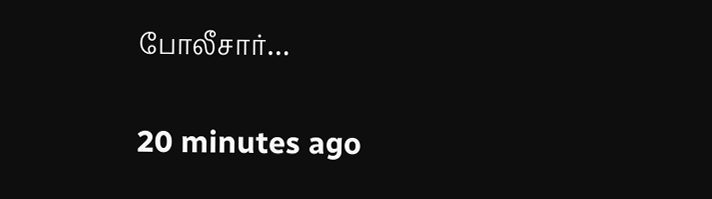போலீசார்…

20 minutes ago